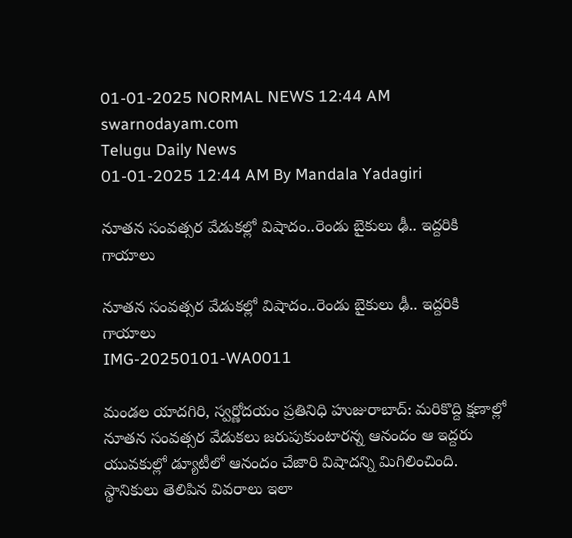01-01-2025 NORMAL NEWS 12:44 AM
swarnodayam.com
Telugu Daily News
01-01-2025 12:44 AM By Mandala Yadagiri

నూతన సంవత్సర వేడుకల్లో విషాదం..రెండు బైకులు ఢీ.. ఇద్దరికి గాయాలు

నూతన సంవత్సర వేడుకల్లో విషాదం..రెండు బైకులు ఢీ.. ఇద్దరికి గాయాలు
IMG-20250101-WA0011

మండల యాదగిరి, స్వర్ణోదయం ప్రతినిధి హుజురాబాద్: మరికొద్ది క్షణాల్లో నూతన సంవత్సర వేడుకలు జరుపుకుంటారన్న ఆనందం ఆ ఇద్దరు యువకుల్లో డ్యూటీలో ఆనందం చేజారి విషాదన్ని మిగిలించింది. స్థానికులు తెలిపిన వివరాలు ఇలా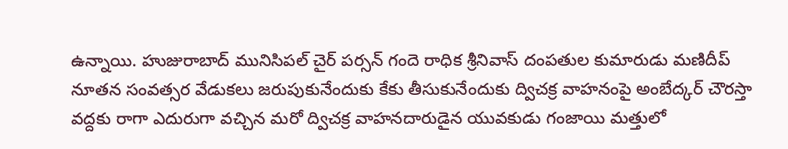ఉన్నాయి. హుజురాబాద్ మునిసిపల్ చైర్ పర్సన్ గందె రాధిక శ్రీనివాస్ దంపతుల కుమారుడు మణిదీప్ నూతన సంవత్సర వేడుకలు జరుపుకునేందుకు కేకు తీసుకునేందుకు ద్విచక్ర వాహనంపై అంబేద్కర్ చౌరస్తా వద్దకు రాగా ఎదురుగా వచ్చిన మరో ద్విచక్ర వాహనదారుడైన యువకుడు గంజాయి మత్తులో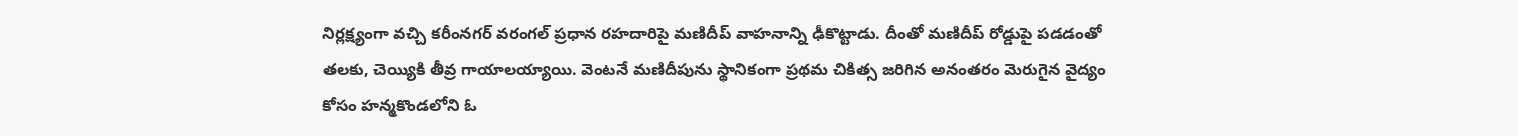నిర్లక్ష్యంగా వచ్చి కరీంనగర్ వరంగల్ ప్రధాన రహదారిపై మణిదీప్ వాహనాన్ని ఢీకొట్టాడు. దీంతో మణిదీప్ రోడ్డుపై పడడంతో తలకు, చెయ్యికి తీవ్ర గాయాలయ్యాయి. వెంటనే మణిదీపును స్థానికంగా ప్రథమ చికిత్స జరిగిన అనంతరం మెరుగైన వైద్యం కోసం హన్మకొండలోని ఓ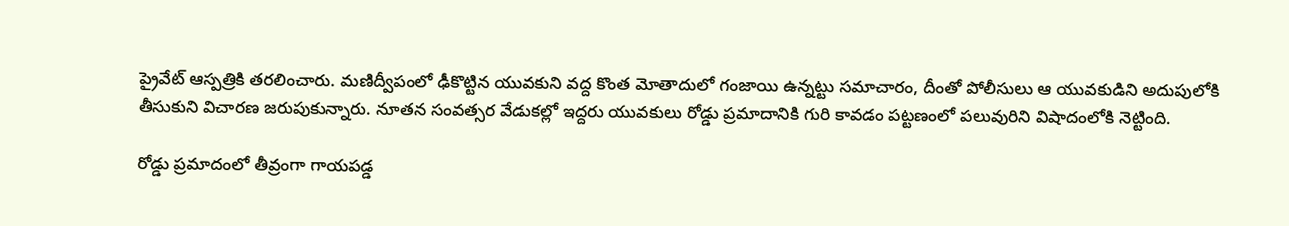ప్రైవేట్ ఆస్పత్రికి తరలించారు. మణిద్వీపంలో ఢీకొట్టిన యువకుని వద్ద కొంత మోతాదులో గంజాయి ఉన్నట్టు సమాచారం, దీంతో పోలీసులు ఆ యువకుడిని అదుపులోకి తీసుకుని విచారణ జరుపుకున్నారు. నూతన సంవత్సర వేడుకల్లో ఇద్దరు యువకులు రోడ్డు ప్రమాదానికి గురి కావడం పట్టణంలో పలువురిని విషాదంలోకి నెట్టింది.

రోడ్డు ప్రమాదంలో తీవ్రంగా గాయపడ్డ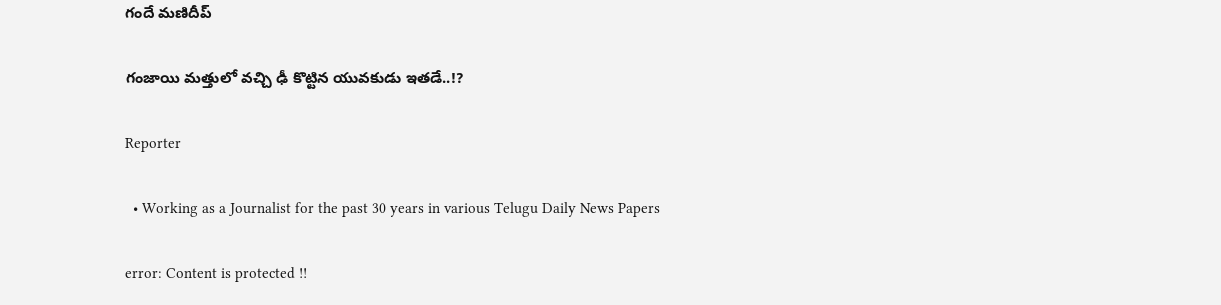గందే మణిదీప్

గంజాయి మత్తులో వచ్చి ఢీ కొట్టిన యువకుడు ఇతడే..!?

Reporter

  • Working as a Journalist for the past 30 years in various Telugu Daily News Papers

error: Content is protected !!